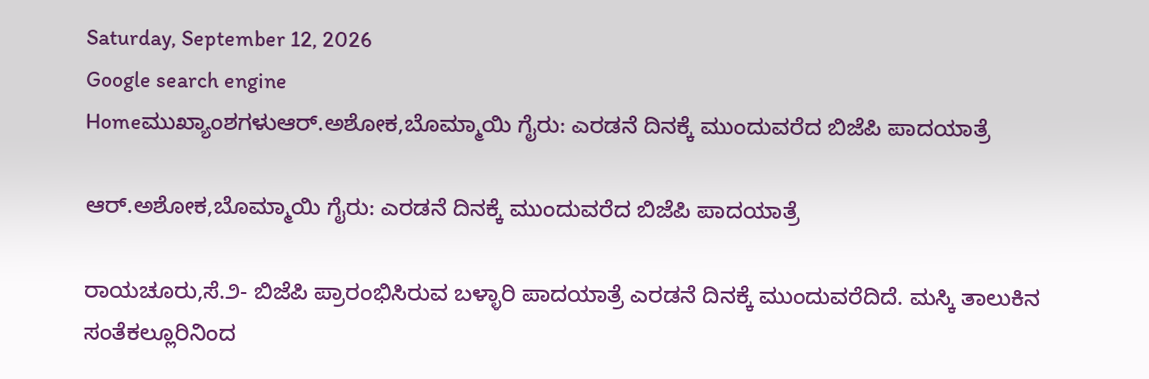Saturday, September 12, 2026
Google search engine
Homeಮುಖ್ಯಾಂಶಗಳುಆರ್‌.ಅಶೋಕ,ಬೊಮ್ಮಾಯಿ ಗೈರು: ಎರಡನೆ ದಿನಕ್ಕೆ ಮುಂದುವರೆದ ಬಿಜೆಪಿ ಪಾದಯಾತ್ರೆ

ಆರ್‌.ಅಶೋಕ,ಬೊಮ್ಮಾಯಿ ಗೈರು: ಎರಡನೆ ದಿನಕ್ಕೆ ಮುಂದುವರೆದ ಬಿಜೆಪಿ ಪಾದಯಾತ್ರೆ

ರಾಯಚೂರು,ಸೆ.೨- ಬಿಜೆಪಿ ಪ್ರಾರಂಭಿಸಿರುವ ಬಳ್ಳಾರಿ ಪಾದಯಾತ್ರೆ ಎರಡನೆ ದಿನಕ್ಕೆ ಮುಂದುವರೆದಿದೆ. ಮಸ್ಕಿ ತಾಲುಕಿನ ಸಂತೆಕಲ್ಲೂರಿನಿಂದ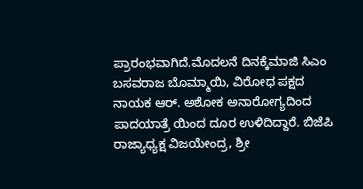ಪ್ರಾರಂಭವಾಗಿದೆ.ಮೊದಲನೆ ದಿನಕ್ಕೆ‌ಮಾಜಿ ಸಿಎಂ ಬಸವರಾಜ ಬೊಮ್ಮಾಯಿ, ವಿರೋಧ ಪಕ್ಷದ ನಾಯಕ ಆರ್. ಅಶೋಕ ಅನಾರೋಗ್ಯದಿಂದ ಪಾದಯಾತ್ರೆ ಯಿಂದ ದೂರ ಉಳಿದಿದ್ದಾರೆ. ಬಿಜೆಪಿ ರಾಜ್ಯಾಧ್ಯಕ್ಷ ವಿಜಯೇಂದ್ರ, ಶ್ರೀ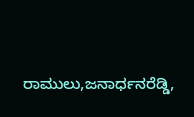ರಾಮುಲು,ಜನಾರ್ಧನರೆಡ್ಡಿ,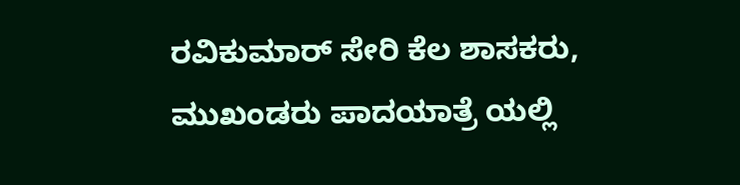ರವಿಕುಮಾರ್ ಸೇರಿ ಕೆಲ ಶಾಸಕರು, ಮುಖಂಡರು ಪಾದಯಾತ್ರೆ ಯಲ್ಲಿ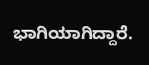ಭಾಗಿಯಾಗಿದ್ದಾರೆ.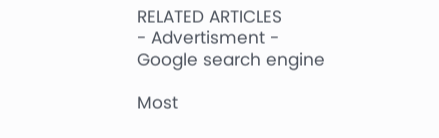RELATED ARTICLES
- Advertisment -
Google search engine

Most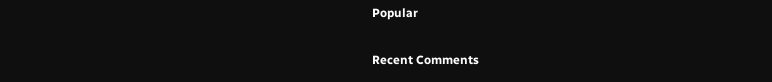Popular

Recent Comments